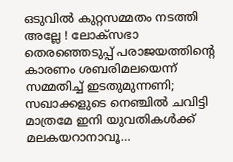ഒടുവില്‍ കുറ്റസമ്മതം നടത്തി അല്ലേ ! ലോക്‌സഭാ തെരഞ്ഞെടുപ്പ് പരാജയത്തിന്റെ കാരണം ശബരിമലയെന്ന് സമ്മതിച്ച് ഇടതുമുന്നണി; സഖാക്കളുടെ നെഞ്ചില്‍ ചവിട്ടി മാത്രമേ ഇനി യുവതികള്‍ക്ക് മലകയറാനാവൂ…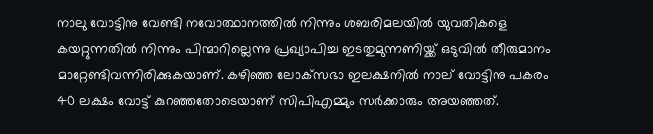നാലു വോട്ടിനു വേണ്ടി നവോത്ഥാനത്തില്‍ നിന്നും ശബരിമലയില്‍ യുവതികളെ കയറ്റുന്നതില്‍ നിന്നും പിന്മാറില്ലെന്നു പ്രഖ്യാപിച്ച ഇടതുമുന്നണിയ്ക്ക് ഒടുവില്‍ തീരുമാനം മാറ്റേണ്ടിവന്നിരിക്കുകയാണ്. കഴിഞ്ഞ ലോക്‌സഭാ ഇലക്ഷനില്‍ നാല് വോട്ടിനു പകരം 40 ലക്ഷം വോട്ട് കുറഞ്ഞതോടെയാണ് സിപിഎമ്മും സര്‍ക്കാരും അയഞ്ഞത്.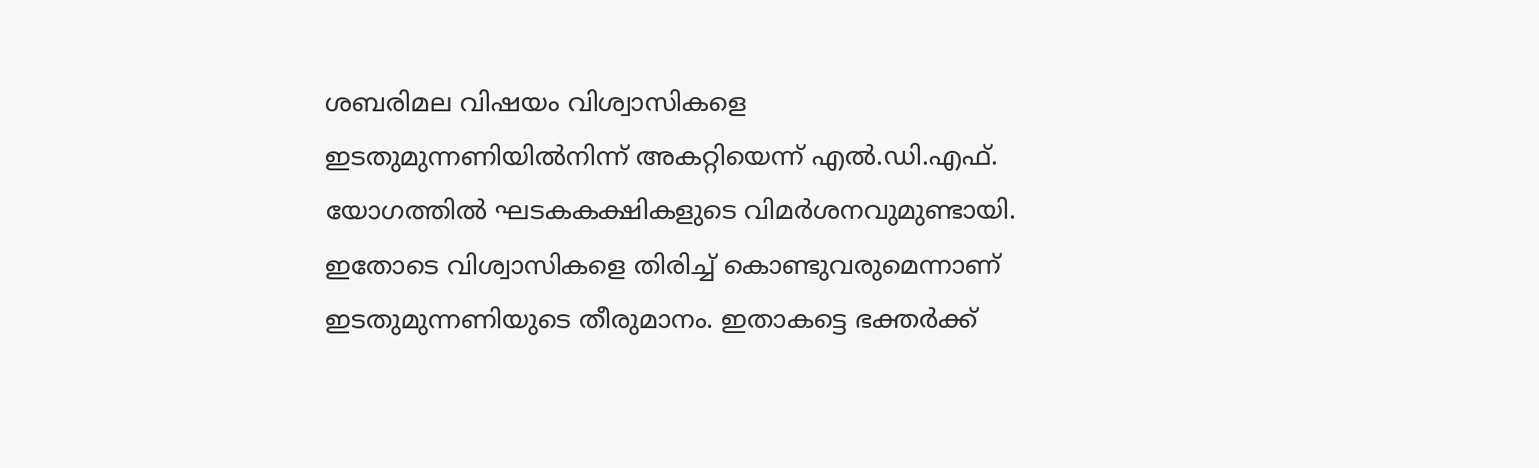ശബരിമല വിഷയം വിശ്വാസികളെ ഇടതുമുന്നണിയില്‍നിന്ന് അകറ്റിയെന്ന് എല്‍.ഡി.എഫ്. യോഗത്തില്‍ ഘടകകക്ഷികളുടെ വിമര്‍ശനവുമുണ്ടായി. ഇതോടെ വിശ്വാസികളെ തിരിച്ച് കൊണ്ടുവരുമെന്നാണ് ഇടതുമുന്നണിയുടെ തീരുമാനം. ഇതാകട്ടെ ഭക്തര്‍ക്ക്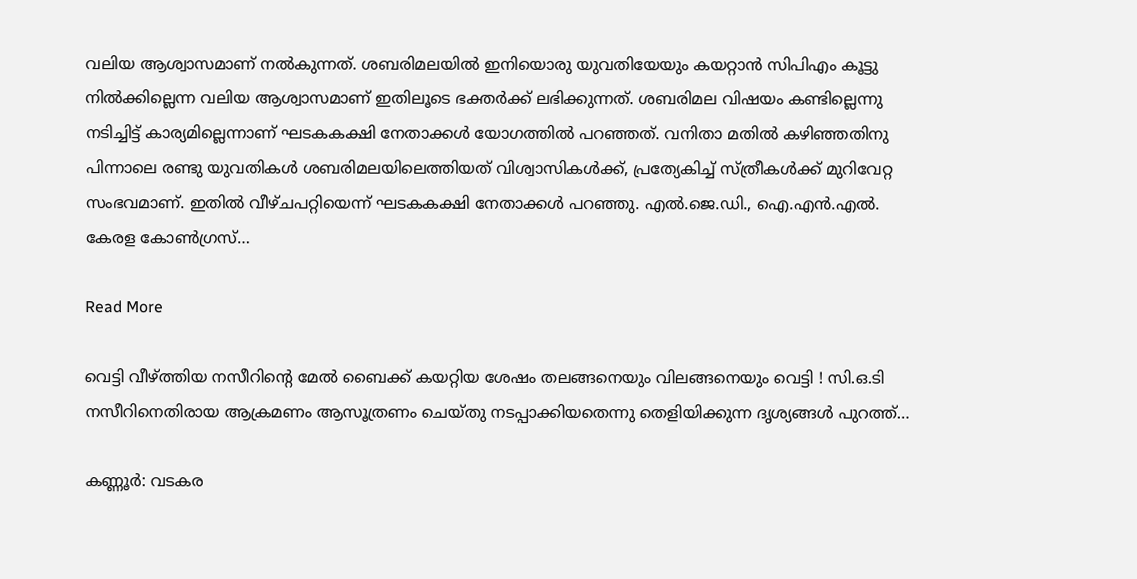വലിയ ആശ്വാസമാണ് നല്‍കുന്നത്. ശബരിമലയില്‍ ഇനിയൊരു യുവതിയേയും കയറ്റാന്‍ സിപിഎം കൂട്ടു നില്‍ക്കില്ലെന്ന വലിയ ആശ്വാസമാണ് ഇതിലൂടെ ഭക്തര്‍ക്ക് ലഭിക്കുന്നത്. ശബരിമല വിഷയം കണ്ടില്ലെന്നു നടിച്ചിട്ട് കാര്യമില്ലെന്നാണ് ഘടകകക്ഷി നേതാക്കള്‍ യോഗത്തില്‍ പറഞ്ഞത്. വനിതാ മതില്‍ കഴിഞ്ഞതിനു പിന്നാലെ രണ്ടു യുവതികള്‍ ശബരിമലയിലെത്തിയത് വിശ്വാസികള്‍ക്ക്, പ്രത്യേകിച്ച് സ്ത്രീകള്‍ക്ക് മുറിവേറ്റ സംഭവമാണ്. ഇതില്‍ വീഴ്ചപറ്റിയെന്ന് ഘടകകക്ഷി നേതാക്കള്‍ പറഞ്ഞു. എല്‍.ജെ.ഡി., ഐ.എന്‍.എല്‍. കേരള കോണ്‍ഗ്രസ്…

Read More

വെട്ടി വീഴ്ത്തിയ നസീറിന്റെ മേല്‍ ബൈക്ക് കയറ്റിയ ശേഷം തലങ്ങനെയും വിലങ്ങനെയും വെട്ടി ! സി.ഒ.ടി നസീറിനെതിരായ ആക്രമണം ആസൂത്രണം ചെയ്തു നടപ്പാക്കിയതെന്നു തെളിയിക്കുന്ന ദൃശ്യങ്ങള്‍ പുറത്ത്…

കണ്ണൂര്‍: വടകര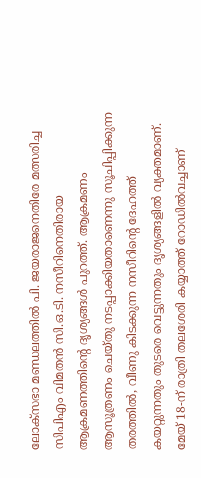ലോക്‌സഭാ മണ്ഡലത്തില്‍ പി. ജയരാജനെതിരേ മത്സരിച്ച സിപിഎം വിമതന്‍ സി.ഒ.ടി. നസീറിനെതിരായ ആക്രമണത്തിന്റെ ദൃശ്യങ്ങള്‍ പുറത്ത്. ആക്രമണം ആസൂത്രണം ചെയ്തു നടപ്പാക്കിയതാണെന്നു സൂചിപ്പിക്കുന്ന തരത്തില്‍, വീണു കിടക്കുന്ന നസീറിന്റെ ദേഹത്ത്‌ കയറ്റുന്നതും തുടരെ വെട്ടുന്നതും ദൃശ്യങ്ങളില്‍ വ്യക്തമാണ്. മേയ് 18-ന് രാത്രി തലശേരി കയ്യാത്ത് റോഡില്‍വച്ചാണ്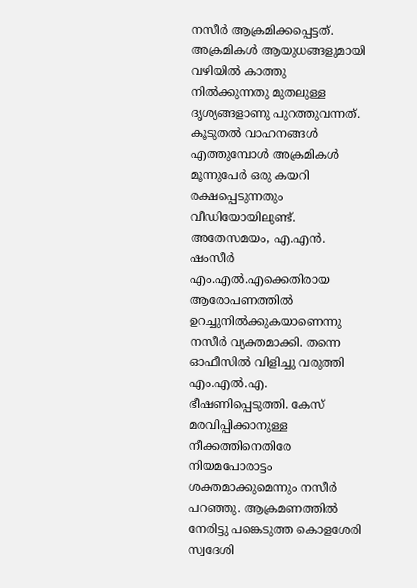നസീര്‍ ആക്രമിക്കപ്പെട്ടത്. അക്രമികള്‍ ആയുധങ്ങളുമായി വഴിയില്‍ കാത്തു നില്‍ക്കുന്നതു മുതലുള്ള ദൃശ്യങ്ങളാണു പുറത്തുവന്നത്. കൂടുതല്‍ വാഹനങ്ങള്‍ എത്തുമ്പോള്‍ അക്രമികള്‍ മൂന്നുപേര്‍ ഒരു കയറി രക്ഷപ്പെടുന്നതും വീഡിയോയിലുണ്ട്. അതേസമയം, എ.എന്‍. ഷംസീര്‍ എം.എല്‍.എക്കെതിരായ ആരോപണത്തില്‍ ഉറച്ചുനില്‍ക്കുകയാണെന്നു നസീര്‍ വ്യക്തമാക്കി. തന്നെ ഓഫീസില്‍ വിളിച്ചു വരുത്തി എം.എല്‍.എ. ഭീഷണിപ്പെടുത്തി. കേസ് മരവിപ്പിക്കാനുള്ള നീക്കത്തിനെതിരേ നിയമപോരാട്ടം ശക്തമാക്കുമെന്നും നസീര്‍ പറഞ്ഞു. ആക്രമണത്തില്‍ നേരിട്ടു പങ്കെടുത്ത കൊളശേരി സ്വദേശി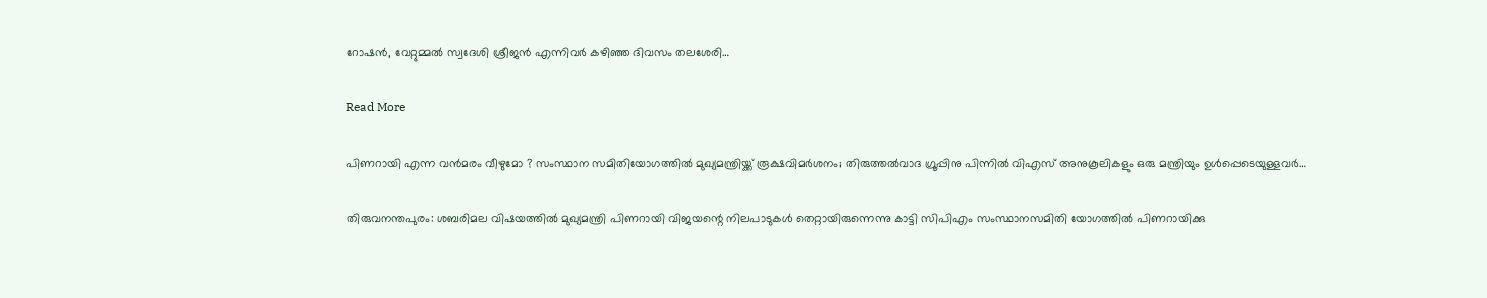റോഷന്‍, വേറ്റുമ്മല്‍ സ്വദേശി ശ്രീജന്‍ എന്നിവര്‍ കഴിഞ്ഞ ദിവസം തലശേരി…

Read More

പിണറായി എന്ന വന്‍മരം വീഴുമോ ? സംസ്ഥാന സമിതിയോഗത്തില്‍ മുഖ്യമന്ത്രിയ്ക്ക് രൂക്ഷവിമര്‍ശനം; തിരുത്തല്‍വാദ ഗ്രൂപ്പിനു പിന്നില്‍ വിഎസ് അനുകൂലികളും ഒരു മന്ത്രിയും ഉള്‍പ്പെടെയുള്ളവര്‍…

തിരുവനന്തപുരം: ശബരിമല വിഷയത്തില്‍ മുഖ്യമന്ത്രി പിണറായി വിജയന്റെ നിലപാടുകള്‍ തെറ്റായിരുന്നെന്നു കാട്ടി സിപിഎം സംസ്ഥാനസമിതി യോഗത്തില്‍ പിണറായിക്കു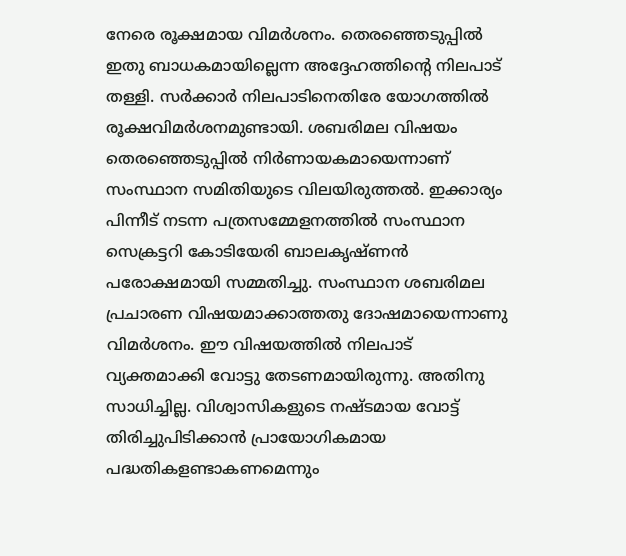നേരെ രൂക്ഷമായ വിമര്‍ശനം. തെരഞ്ഞെടുപ്പില്‍ ഇതു ബാധകമായില്ലെന്ന അദ്ദേഹത്തിന്റെ നിലപാട് തള്ളി. സര്‍ക്കാര്‍ നിലപാടിനെതിരേ യോഗത്തില്‍ രൂക്ഷവിമര്‍ശനമുണ്ടായി. ശബരിമല വിഷയം തെരഞ്ഞെടുപ്പില്‍ നിര്‍ണായകമായെന്നാണ് സംസ്ഥാന സമിതിയുടെ വിലയിരുത്തല്‍. ഇക്കാര്യം പിന്നീട് നടന്ന പത്രസമ്മേളനത്തില്‍ സംസ്ഥാന സെക്രട്ടറി കോടിയേരി ബാലകൃഷ്ണന്‍ പരോക്ഷമായി സമ്മതിച്ചു. സംസ്ഥാന ശബരിമല പ്രചാരണ വിഷയമാക്കാത്തതു ദോഷമായെന്നാണു വിമര്‍ശനം. ഈ വിഷയത്തില്‍ നിലപാട് വ്യക്തമാക്കി വോട്ടു തേടണമായിരുന്നു. അതിനു സാധിച്ചില്ല. വിശ്വാസികളുടെ നഷ്ടമായ വോട്ട് തിരിച്ചുപിടിക്കാന്‍ പ്രായോഗികമായ പദ്ധതികളണ്ടാകണമെന്നും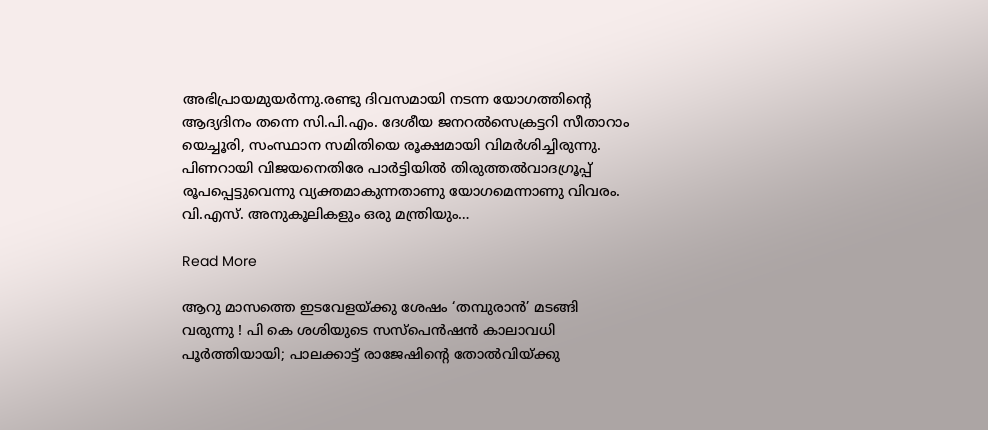അഭിപ്രായമുയര്‍ന്നു.രണ്ടു ദിവസമായി നടന്ന യോഗത്തിന്റെ ആദ്യദിനം തന്നെ സി.പി.എം. ദേശീയ ജനറല്‍സെക്രട്ടറി സീതാറാം യെച്ചൂരി, സംസ്ഥാന സമിതിയെ രൂക്ഷമായി വിമര്‍ശിച്ചിരുന്നു. പിണറായി വിജയനെതിരേ പാര്‍ട്ടിയില്‍ തിരുത്തല്‍വാദഗ്രൂപ്പ് രൂപപ്പെട്ടുവെന്നു വ്യക്തമാകുന്നതാണു യോഗമെന്നാണു വിവരം. വി.എസ്. അനുകൂലികളും ഒരു മന്ത്രിയും…

Read More

ആറു മാസത്തെ ഇടവേളയ്ക്കു ശേഷം ‘തമ്പുരാന്‍’ മടങ്ങി വരുന്നു ! പി കെ ശശിയുടെ സസ്‌പെന്‍ഷന്‍ കാലാവധി പൂര്‍ത്തിയായി; പാലക്കാട്ട് രാജേഷിന്റെ തോല്‍വിയ്ക്കു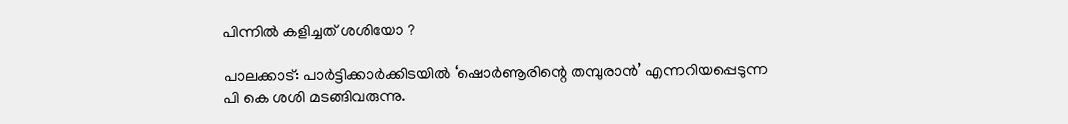പിന്നില്‍ കളിച്ചത് ശശിയോ ?

പാലക്കാട്: പാര്‍ട്ടിക്കാര്‍ക്കിടയില്‍ ‘ഷൊര്‍ണൂരിന്റെ തമ്പുരാന്‍’ എന്നറിയപ്പെടുന്ന പി കെ ശശി മടങ്ങിവരുന്നു.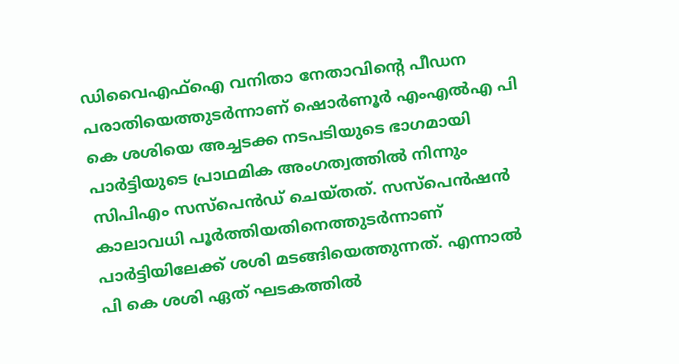ഡിവൈഎഫ്‌ഐ വനിതാ നേതാവിന്റെ പീഡന പരാതിയെത്തുടര്‍ന്നാണ് ഷൊര്‍ണൂര്‍ എംഎല്‍എ പി കെ ശശിയെ അച്ചടക്ക നടപടിയുടെ ഭാഗമായി പാര്‍ട്ടിയുടെ പ്രാഥമിക അംഗത്വത്തില്‍ നിന്നും സിപിഎം സസ്‌പെന്‍ഡ് ചെയ്തത്. സസ്‌പെന്‍ഷന്‍ കാലാവധി പൂര്‍ത്തിയതിനെത്തുടര്‍ന്നാണ് പാര്‍ട്ടിയിലേക്ക് ശശി മടങ്ങിയെത്തുന്നത്. എന്നാല്‍ പി കെ ശശി ഏത് ഘടകത്തില്‍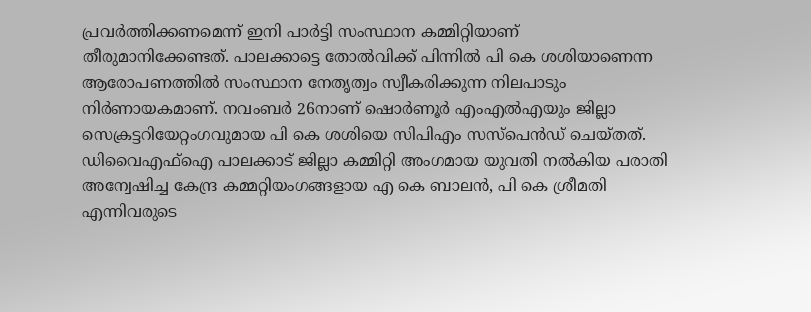പ്രവര്‍ത്തിക്കണമെന്ന് ഇനി പാര്‍ട്ടി സംസ്ഥാന കമ്മിറ്റിയാണ് തീരുമാനിക്കേണ്ടത്. പാലക്കാട്ടെ തോല്‍വിക്ക് പിന്നില്‍ പി കെ ശശിയാണെന്ന ആരോപണത്തില്‍ സംസ്ഥാന നേതൃത്വം സ്വീകരിക്കുന്ന നിലപാടും നിര്‍ണായകമാണ്. നവംബര്‍ 26നാണ് ഷൊര്‍ണൂര്‍ എംഎല്‍എയും ജില്ലാ സെക്രട്ടറിയേറ്റംഗവുമായ പി കെ ശശിയെ സിപിഎം സസ്‌പെന്‍ഡ് ചെയ്തത്. ഡിവൈഎഫ്‌ഐ പാലക്കാട് ജില്ലാ കമ്മിറ്റി അംഗമായ യുവതി നല്‍കിയ പരാതി അന്വേഷിച്ച കേന്ദ്ര കമ്മറ്റിയംഗങ്ങളായ എ കെ ബാലന്‍, പി കെ ശ്രീമതി എന്നിവരുടെ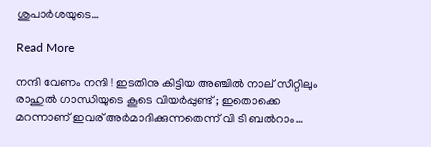ശുപാര്‍ശയുടെ…

Read More

നന്ദി വേണം നന്ദി ! ഇടതിനു കിട്ടിയ അഞ്ചില്‍ നാല് സീറ്റിലും രാഹുല്‍ ഗാന്ധിയുടെ കൂടെ വിയര്‍പ്പുണ്ട് ; ഇതൊക്കെ മറന്നാണ് ഇവര് അര്‍മാദിക്കുന്നതെന്ന് വി ടി ബല്‍റാം…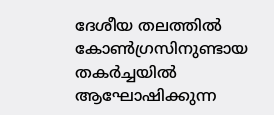ദേശീയ തലത്തില്‍ കോണ്‍ഗ്രസിനുണ്ടായ തകര്‍ച്ചയില്‍ ആഘോഷിക്കുന്ന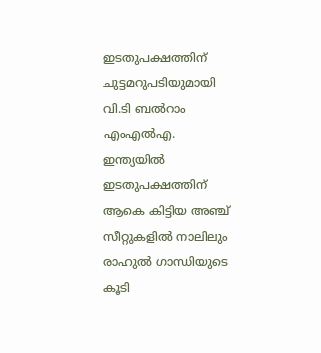ഇടതുപക്ഷത്തിന് ചുട്ടമറുപടിയുമായി വി.ടി ബല്‍റാം എംഎല്‍എ. ഇന്ത്യയില്‍ ഇടതുപക്ഷത്തിന് ആകെ കിട്ടിയ അഞ്ച് സീറ്റുകളില്‍ നാലിലും രാഹുല്‍ ഗാന്ധിയുടെ കൂടി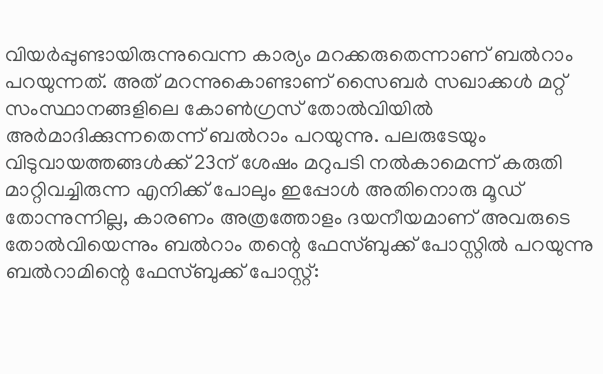വിയര്‍പ്പുണ്ടായിരുന്നുവെന്ന കാര്യം മറക്കരുതെന്നാണ് ബല്‍റാം പറയുന്നത്. അത് മറന്നുകൊണ്ടാണ് സൈബര്‍ സഖാക്കള്‍ മറ്റ് സംസ്ഥാനങ്ങളിലെ കോണ്‍ഗ്രസ് തോല്‍വിയില്‍ അര്‍മാദിക്കുന്നതെന്ന് ബല്‍റാം പറയുന്നു. പലരുടേയും വിടുവായത്തങ്ങള്‍ക്ക് 23ന് ശേഷം മറുപടി നല്‍കാമെന്ന് കരുതി മാറ്റിവച്ചിരുന്ന എനിക്ക് പോലും ഇപ്പോള്‍ അതിനൊരു മൂഡ് തോന്നുന്നില്ല, കാരണം അത്രത്തോളം ദയനീയമാണ് അവരുടെ തോല്‍വിയെന്നും ബല്‍റാം തന്റെ ഫേസ്ബുക്ക് പോസ്റ്റില്‍ പറയുന്നു ബല്‍റാമിന്റെ ഫേസ്ബുക്ക് പോസ്റ്റ്: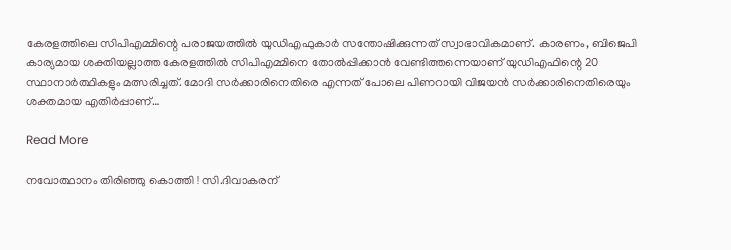കേരളത്തിലെ സിപിഎമ്മിന്റെ പരാജയത്തില്‍ യുഡിഎഫുകാര്‍ സന്തോഷിക്കുന്നത് സ്വാഭാവികമാണ്. കാരണം, ബിജെപി കാര്യമായ ശക്തിയല്ലാത്ത കേരളത്തില്‍ സിപിഎമ്മിനെ തോല്‍പ്പിക്കാന്‍ വേണ്ടിത്തന്നെയാണ് യുഡിഎഫിന്റെ 20 സ്ഥാനാര്‍ത്ഥികളും മത്സരിച്ചത്. മോദി സര്‍ക്കാരിനെതിരെ എന്നത് പോലെ പിണറായി വിജയന്‍ സര്‍ക്കാരിനെതിരെയും ശക്തമായ എതിര്‍പ്പാണ്…

Read More

നവോത്ഥാനം തിരിഞ്ഞു കൊത്തി ! സി.ദിവാകരന്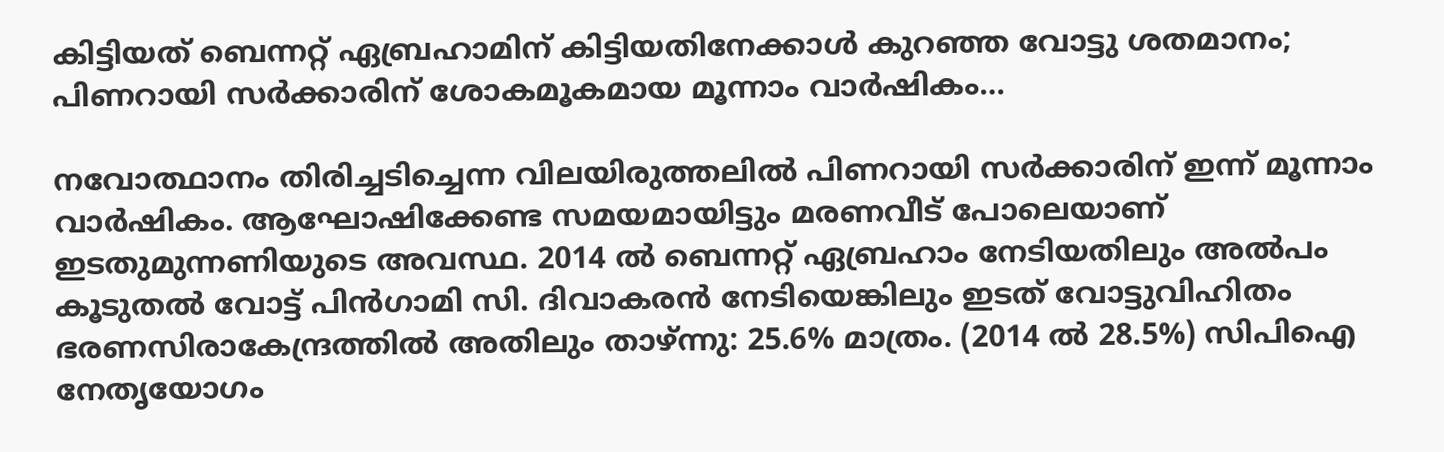കിട്ടിയത് ബെന്നറ്റ് ഏബ്രഹാമിന് കിട്ടിയതിനേക്കാള്‍ കുറഞ്ഞ വോട്ടു ശതമാനം; പിണറായി സര്‍ക്കാരിന് ശോകമൂകമായ മൂന്നാം വാര്‍ഷികം…

നവോത്ഥാനം തിരിച്ചടിച്ചെന്ന വിലയിരുത്തലില്‍ പിണറായി സര്‍ക്കാരിന് ഇന്ന് മൂന്നാം വാര്‍ഷികം. ആഘോഷിക്കേണ്ട സമയമായിട്ടും മരണവീട് പോലെയാണ് ഇടതുമുന്നണിയുടെ അവസ്ഥ. 2014 ല്‍ ബെന്നറ്റ് ഏബ്രഹാം നേടിയതിലും അല്‍പം കൂടുതല്‍ വോട്ട് പിന്‍ഗാമി സി. ദിവാകരന്‍ നേടിയെങ്കിലും ഇടത് വോട്ടുവിഹിതം ഭരണസിരാകേന്ദ്രത്തില്‍ അതിലും താഴ്ന്നു: 25.6% മാത്രം. (2014 ല്‍ 28.5%) സിപിഐ നേതൃയോഗം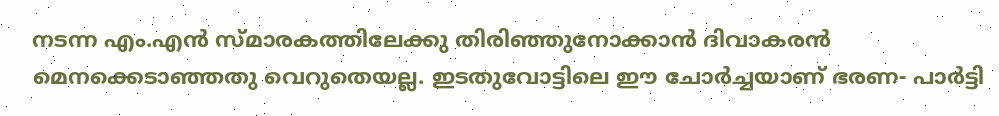നടന്ന എം.എന്‍ സ്മാരകത്തിലേക്കു തിരിഞ്ഞുനോക്കാന്‍ ദിവാകരന്‍ മെനക്കെടാഞ്ഞതു വെറുതെയല്ല. ഇടതുവോട്ടിലെ ഈ ചോര്‍ച്ചയാണ് ഭരണ- പാര്‍ട്ടി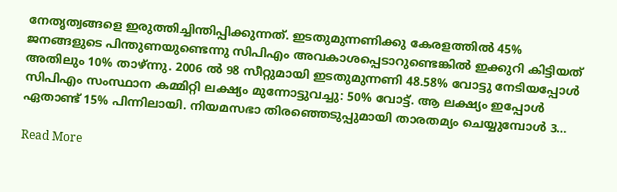നേതൃത്വങ്ങളെ ഇരുത്തിച്ചിന്തിപ്പിക്കുന്നത്. ഇടതുമുന്നണിക്കു കേരളത്തില്‍ 45% ജനങ്ങളുടെ പിന്തുണയുണ്ടെന്നു സിപിഎം അവകാശപ്പെടാറുണ്ടെങ്കില്‍ ഇക്കുറി കിട്ടിയത് അതിലും 10% താഴ്ന്നു. 2006 ല്‍ 98 സീറ്റുമായി ഇടതുമുന്നണി 48.58% വോട്ടു നേടിയപ്പോള്‍ സിപിഎം സംസ്ഥാന കമ്മിറ്റി ലക്ഷ്യം മുന്നോട്ടുവച്ചു: 50% വോട്ട്. ആ ലക്ഷ്യം ഇപ്പോള്‍ ഏതാണ്ട് 15% പിന്നിലായി. നിയമസഭാ തിരഞ്ഞെടുപ്പുമായി താരതമ്യം ചെയ്യുമ്പോള്‍ 3…

Read More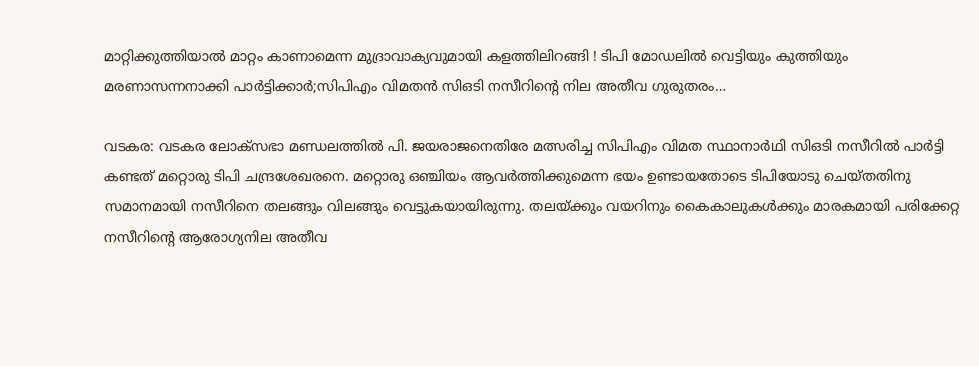മാറ്റിക്കുത്തിയാല്‍ മാറ്റം കാണാമെന്ന മുദ്രാവാക്യവുമായി കളത്തിലിറങ്ങി ! ടിപി മോഡലില്‍ വെട്ടിയും കുത്തിയും മരണാസന്നനാക്കി പാര്‍ട്ടിക്കാര്‍;സിപിഎം വിമതന്‍ സിഒടി നസീറിന്റെ നില അതീവ ഗുരുതരം…

വടകര: വടകര ലോക്‌സഭാ മണ്ഡലത്തില്‍ പി. ജയരാജനെതിരേ മത്സരിച്ച സിപിഎം വിമത സ്ഥാനാര്‍ഥി സിഒടി നസീറില്‍ പാര്‍ട്ടി കണ്ടത് മറ്റൊരു ടിപി ചന്ദ്രശേഖരനെ. മറ്റൊരു ഒഞ്ചിയം ആവര്‍ത്തിക്കുമെന്ന ഭയം ഉണ്ടായതോടെ ടിപിയോടു ചെയ്തതിനു സമാനമായി നസീറിനെ തലങ്ങും വിലങ്ങും വെട്ടുകയായിരുന്നു. തലയ്ക്കും വയറിനും കൈകാലുകള്‍ക്കും മാരകമായി പരിക്കേറ്റ നസീറിന്റെ ആരോഗ്യനില അതീവ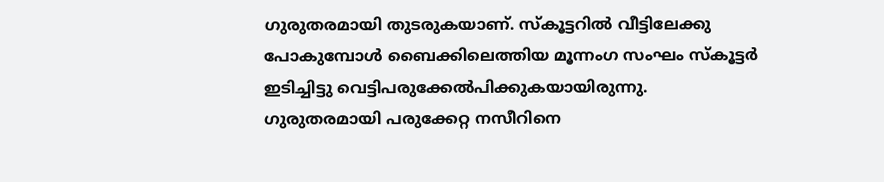ഗുരുതരമായി തുടരുകയാണ്. സ്‌കൂട്ടറില്‍ വീട്ടിലേക്കു പോകുമ്പോള്‍ ബൈക്കിലെത്തിയ മൂന്നംഗ സംഘം സ്‌കൂട്ടര്‍ ഇടിച്ചിട്ടു വെട്ടിപരുക്കേല്‍പിക്കുകയായിരുന്നു. ഗുരുതരമായി പരുക്കേറ്റ നസീറിനെ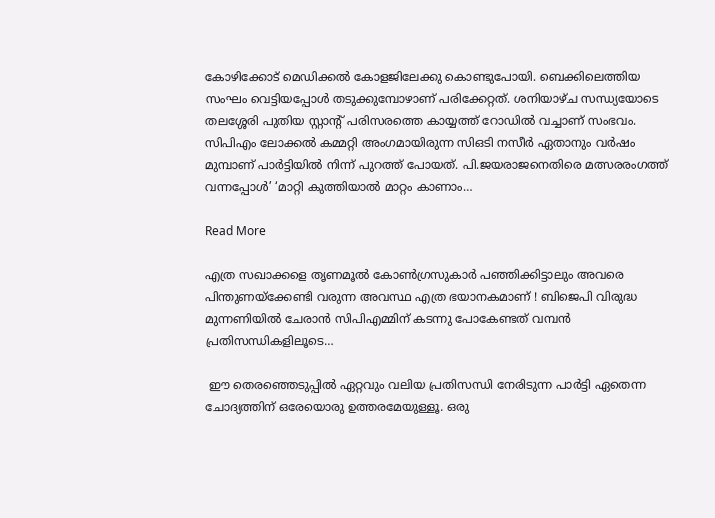കോഴിക്കോട് മെഡിക്കല്‍ കോളജിലേക്കു കൊണ്ടുപോയി. ബെക്കിലെത്തിയ സംഘം വെട്ടിയപ്പോള്‍ തടുക്കുമ്പോഴാണ് പരിക്കേറ്റത്. ശനിയാഴ്ച സന്ധ്യയോടെ തലശ്ശേരി പുതിയ സ്റ്റാന്റ് പരിസരത്തെ കായ്യത്ത് റോഡില്‍ വച്ചാണ് സംഭവം. സിപിഎം ലോക്കല്‍ കമ്മറ്റി അംഗമായിരുന്ന സിഒടി നസീര്‍ ഏതാനും വര്‍ഷം മുമ്പാണ് പാര്‍ട്ടിയില്‍ നിന്ന് പുറത്ത് പോയത്. പി.ജയരാജനെതിരെ മത്സരരംഗത്ത് വന്നപ്പോള്‍’ ‘മാറ്റി കുത്തിയാല്‍ മാറ്റം കാണാം…

Read More

എത്ര സഖാക്കളെ തൃണമൂല്‍ കോണ്‍ഗ്രസുകാര്‍ പഞ്ഞിക്കിട്ടാലും അവരെ പിന്തുണയ്‌ക്കേണ്ടി വരുന്ന അവസ്ഥ എത്ര ഭയാനകമാണ് ! ബിജെപി വിരുദ്ധ മുന്നണിയില്‍ ചേരാന്‍ സിപിഎമ്മിന് കടന്നു പോകേണ്ടത് വമ്പന്‍ പ്രതിസന്ധികളിലൂടെ…

 ഈ തെരഞ്ഞെടുപ്പില്‍ ഏറ്റവും വലിയ പ്രതിസന്ധി നേരിടുന്ന പാര്‍ട്ടി ഏതെന്ന ചോദ്യത്തിന് ഒരേയൊരു ഉത്തരമേയുള്ളൂ. ഒരു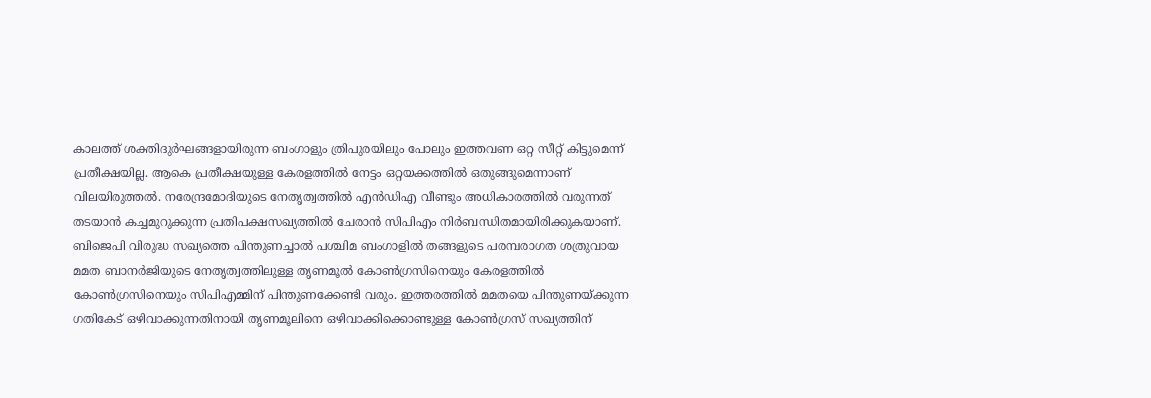കാലത്ത് ശക്തിദുര്‍ഘങ്ങളായിരുന്ന ബംഗാളും ത്രിപുരയിലും പോലും ഇത്തവണ ഒറ്റ സീറ്റ് കിട്ടുമെന്ന് പ്രതീക്ഷയില്ല. ആകെ പ്രതീക്ഷയുള്ള കേരളത്തില്‍ നേട്ടം ഒറ്റയക്കത്തില്‍ ഒതുങ്ങുമെന്നാണ് വിലയിരുത്തല്‍. നരേന്ദ്രമോദിയുടെ നേതൃത്വത്തില്‍ എന്‍ഡിഎ വീണ്ടും അധികാരത്തില്‍ വരുന്നത് തടയാന്‍ കച്ചമുറുക്കുന്ന പ്രതിപക്ഷസഖ്യത്തില്‍ ചേരാന്‍ സിപിഎം നിര്‍ബന്ധിതമായിരിക്കുകയാണ്. ബിജെപി വിരുദ്ധ സഖ്യത്തെ പിന്തുണച്ചാല്‍ പശ്ചിമ ബംഗാളില്‍ തങ്ങളുടെ പരമ്പരാഗത ശത്രുവായ മമത ബാനര്‍ജിയുടെ നേതൃത്വത്തിലുള്ള തൃണമൂല്‍ കോണ്‍ഗ്രസിനെയും കേരളത്തില്‍ കോണ്‍ഗ്രസിനെയും സിപിഎമ്മിന് പിന്തുണക്കേണ്ടി വരും. ഇത്തരത്തില്‍ മമതയെ പിന്തുണയ്ക്കുന്ന ഗതികേട് ഒഴിവാക്കുന്നതിനായി തൃണമൂലിനെ ഒഴിവാക്കിക്കൊണ്ടുള്ള കോണ്‍ഗ്രസ് സഖ്യത്തിന്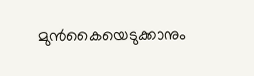മുന്‍കൈയെടുക്കാനും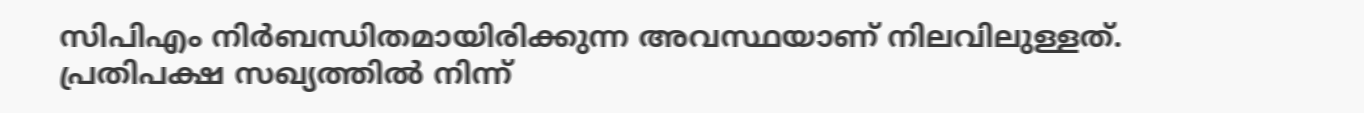സിപിഎം നിര്‍ബന്ധിതമായിരിക്കുന്ന അവസ്ഥയാണ് നിലവിലുള്ളത്. പ്രതിപക്ഷ സഖ്യത്തില്‍ നിന്ന്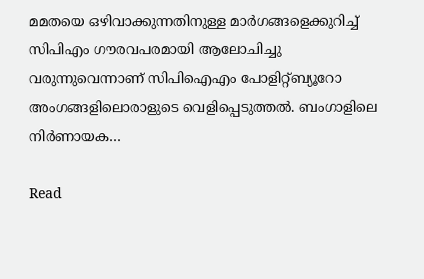മമതയെ ഒഴിവാക്കുന്നതിനുള്ള മാര്‍ഗങ്ങളെക്കുറിച്ച് സിപിഎം ഗൗരവപരമായി ആലോചിച്ചു വരുന്നുവെന്നാണ് സിപിഐഎം പോളിറ്റ്ബ്യൂറോ അംഗങ്ങളിലൊരാളുടെ വെളിപ്പെടുത്തല്‍. ബംഗാളിലെ നിര്‍ണായക…

Read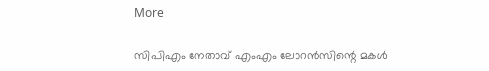More

സിപിഎം നേതാവ് എംഎം ലോറന്‍സിന്റെ മകള്‍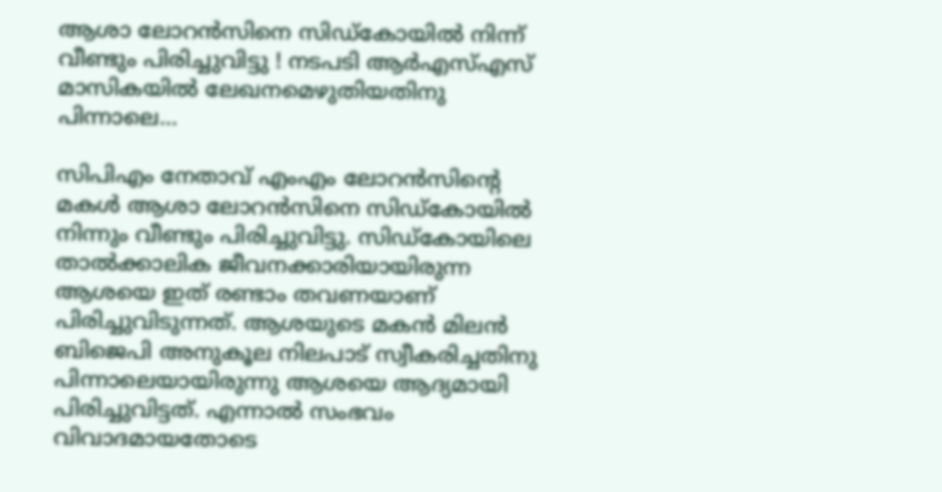ആശാ ലോറന്‍സിനെ സിഡ്‌കോയില്‍ നിന്ന് വീണ്ടും പിരിച്ചുവിട്ടു ! നടപടി ആര്‍എസ്എസ് മാസികയില്‍ ലേഖനമെഴുതിയതിനു പിന്നാലെ…

സിപിഎം നേതാവ് എംഎം ലോറന്‍സിന്റെ മകള്‍ ആശാ ലോറന്‍സിനെ സിഡ്കോയില്‍ നിന്നും വീണ്ടും പിരിച്ചുവിട്ടു. സിഡ്‌കോയിലെ താല്‍ക്കാലിക ജീവനക്കാരിയായിരുന്ന ആശയെ ഇത് രണ്ടാം തവണയാണ് പിരിച്ചുവിടുന്നത്. ആശയുടെ മകന്‍ മിലന്‍ ബിജെപി അനുകൂല നിലപാട് സ്വീകരിച്ചതിനു പിന്നാലെയായിരുന്നു ആശയെ ആദ്യമായി പിരിച്ചുവിട്ടത്. എന്നാല്‍ സംഭവം വിവാദമായതോടെ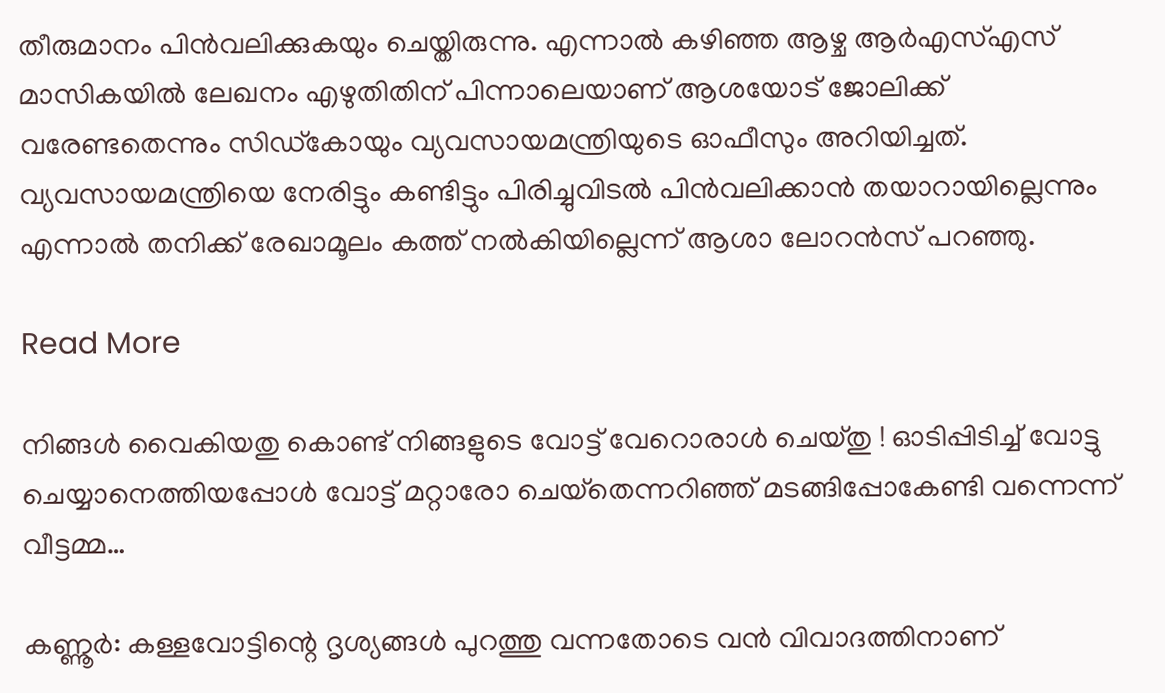തീരുമാനം പിന്‍വലിക്കുകയും ചെയ്തിരുന്നു. എന്നാല്‍ കഴിഞ്ഞ ആഴ്ച ആര്‍എസ്എസ് മാസികയില്‍ ലേഖനം എഴുതിതിന് പിന്നാലെയാണ് ആശയോട് ജോലിക്ക് വരേണ്ടതെന്നും സിഡ്കോയും വ്യവസായമന്ത്രിയുടെ ഓഫീസും അറിയിച്ചത്. വ്യവസായമന്ത്രിയെ നേരിട്ടും കണ്ടിട്ടും പിരിച്ചുവിടല്‍ പിന്‍വലിക്കാന്‍ തയാറായില്ലെന്നും എന്നാല്‍ തനിക്ക് രേഖാമൂലം കത്ത് നല്‍കിയില്ലെന്ന് ആശാ ലോറന്‍സ് പറഞ്ഞു.

Read More

നിങ്ങള്‍ വൈകിയതു കൊണ്ട് നിങ്ങളുടെ വോട്ട് വേറൊരാള്‍ ചെയ്തു ! ഓടിപ്പിടിച്ച് വോട്ടു ചെയ്യാനെത്തിയപ്പോള്‍ വോട്ട് മറ്റാരോ ചെയ്‌തെന്നറിഞ്ഞ് മടങ്ങിപ്പോകേണ്ടി വന്നെന്ന് വീട്ടമ്മ…

കണ്ണൂര്‍: കള്ളവോട്ടിന്റെ ദൃശ്യങ്ങള്‍ പുറത്തു വന്നതോടെ വന്‍ വിവാദത്തിനാണ്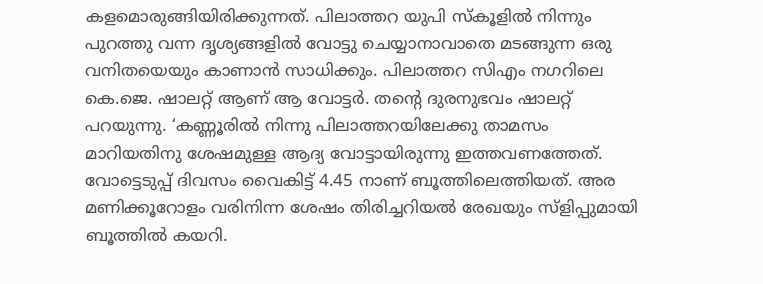കളമൊരുങ്ങിയിരിക്കുന്നത്. പിലാത്തറ യുപി സ്‌കൂളില്‍ നിന്നും പുറത്തു വന്ന ദൃശ്യങ്ങളില്‍ വോട്ടു ചെയ്യാനാവാതെ മടങ്ങുന്ന ഒരു വനിതയെയും കാണാന്‍ സാധിക്കും. പിലാത്തറ സിഎം നഗറിലെ കെ.ജെ. ഷാലറ്റ് ആണ് ആ വോട്ടര്‍. തന്റെ ദുരനുഭവം ഷാലറ്റ് പറയുന്നു. ‘കണ്ണൂരില്‍ നിന്നു പിലാത്തറയിലേക്കു താമസം മാറിയതിനു ശേഷമുള്ള ആദ്യ വോട്ടായിരുന്നു ഇത്തവണത്തേത്. വോട്ടെടുപ്പ് ദിവസം വൈകിട്ട് 4.45 നാണ് ബൂത്തിലെത്തിയത്. അര മണിക്കൂറോളം വരിനിന്ന ശേഷം തിരിച്ചറിയല്‍ രേഖയും സ്ളിപ്പുമായി ബൂത്തില്‍ കയറി.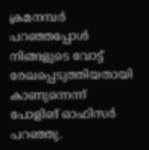ക്രമനമ്പര്‍ പറഞ്ഞപ്പോള്‍ നിങ്ങളുടെ വോട്ട് രേഖപ്പെടുത്തിയതായി കാണുന്നെന്ന് പോളിങ് ഓഫിസര്‍ പറഞ്ഞു.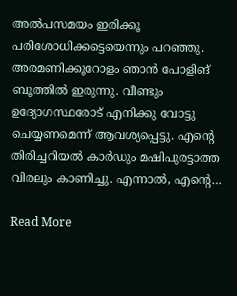അല്‍പസമയം ഇരിക്കൂ പരിശോധിക്കട്ടെയെന്നും പറഞ്ഞു. അരമണിക്കൂറോളം ഞാന്‍ പോളിങ് ബൂത്തില്‍ ഇരുന്നു. വീണ്ടും ഉദ്യോഗസ്ഥരോട് എനിക്കു വോട്ടു ചെയ്യണമെന്ന് ആവശ്യപ്പെട്ടു. എന്റെ തിരിച്ചറിയല്‍ കാര്‍ഡും മഷിപുരട്ടാത്ത വിരലും കാണിച്ചു. എന്നാല്‍, എന്റെ…

Read More